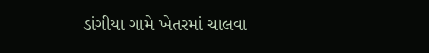ડાંગીયા ગામે ખેતરમાં ચાલવા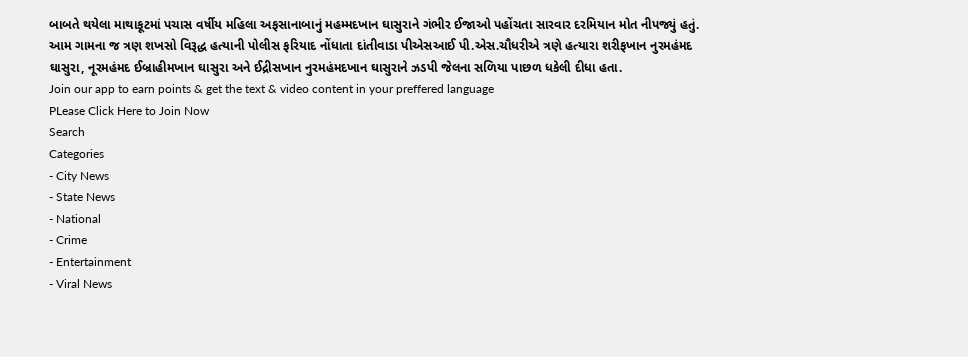બાબતે થયેલા માથાકૂટમાં પચાસ વર્ષીય મહિલા અફસાનાબાનું મહમ્મદખાન ઘાસુરાને ગંભીર ઈજાઓ પહોંચતા સારવાર દરમિયાન મોત નીપજ્યું હતું. આમ ગામના જ ત્રણ શખસો વિરૂદ્ધ હત્યાની પોલીસ ફરિયાદ નોંધાતા દાંતીવાડા પીએસઆઈ પી.એસ.ચૌધરીએ ત્રણે હત્યારા શરીફખાન નુરમહંમદ ઘાસુરા, નૂરમહંમદ ઈબ્રાહીમખાન ઘાસુરા અને ઈદ્રીસખાન નુરમહંમદખાન ઘાસુરાને ઝડપી જેલના સળિયા પાછળ ધકેલી દીધા હતા.
Join our app to earn points & get the text & video content in your preffered language
PLease Click Here to Join Now
Search
Categories
- City News
- State News
- National
- Crime
- Entertainment
- Viral News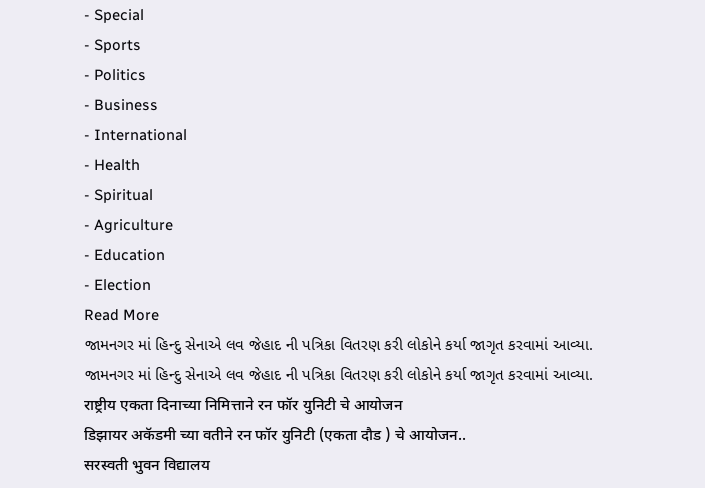- Special
- Sports
- Politics
- Business
- International
- Health
- Spiritual
- Agriculture
- Education
- Election
Read More
જામનગર માં હિન્દુ સેનાએ લવ જેહાદ ની પત્રિકા વિતરણ કરી લોકોને કર્યા જાગૃત કરવામાં આવ્યા.
જામનગર માં હિન્દુ સેનાએ લવ જેહાદ ની પત્રિકા વિતરણ કરી લોકોને કર્યા જાગૃત કરવામાં આવ્યા.
राष्ट्रीय एकता दिनाच्या निमित्ताने रन फॉर युनिटी चे आयोजन
डिझायर अकॅडमी च्या वतीने रन फॉर युनिटी (एकता दौड ) चे आयोजन..
सरस्वती भुवन विद्यालय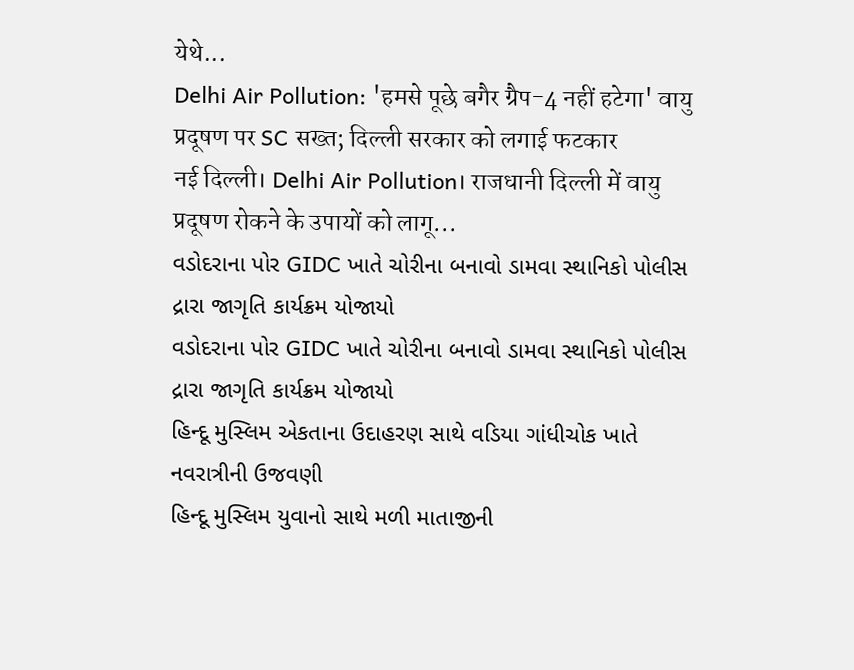येथे...
Delhi Air Pollution: 'हमसे पूछे बगैर ग्रैप-4 नहीं हटेगा' वायु प्रदूषण पर SC सख्त; दिल्ली सरकार को लगाई फटकार
नई दिल्ली। Delhi Air Pollution। राजधानी दिल्ली में वायु प्रदूषण रोकने के उपायों को लागू...
વડોદરાના પોર GIDC ખાતે ચોરીના બનાવો ડામવા સ્થાનિકો પોલીસ દ્રારા જાગૃતિ કાર્યક્રમ યોજાયો
વડોદરાના પોર GIDC ખાતે ચોરીના બનાવો ડામવા સ્થાનિકો પોલીસ દ્રારા જાગૃતિ કાર્યક્રમ યોજાયો
હિન્દૂ મુસ્લિમ એકતાના ઉદાહરણ સાથે વડિયા ગાંધીચોક ખાતે નવરાત્રીની ઉજવણી
હિન્દૂ મુસ્લિમ યુવાનો સાથે મળી માતાજીની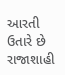આરતી ઉતારે છે
રાજાશાહી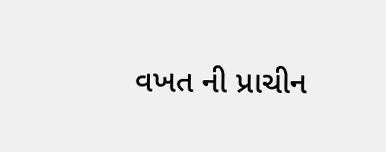વખત ની પ્રાચીન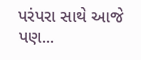પરંપરા સાથે આજે પણ...